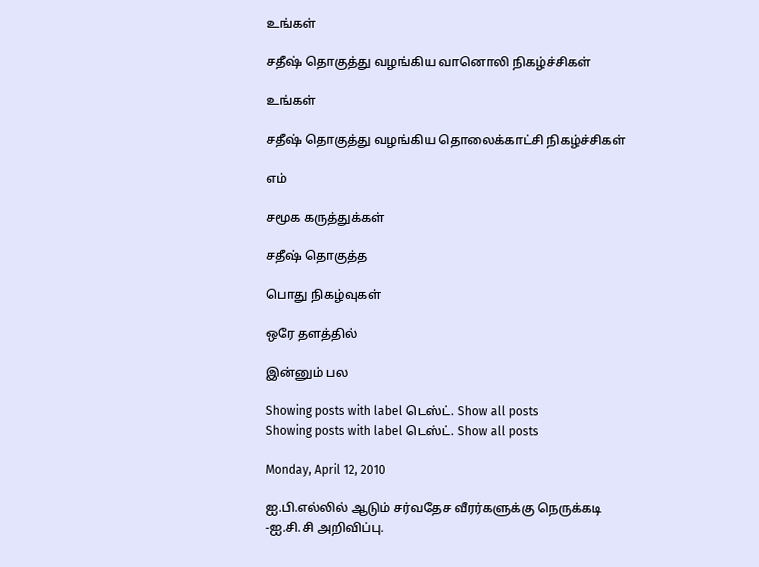உங்கள்

சதீஷ் தொகுத்து வழங்கிய வானொலி நிகழ்ச்சிகள்

உங்கள்

சதீஷ் தொகுத்து வழங்கிய தொலைக்காட்சி நிகழ்ச்சிகள்

எம்

சமூக கருத்துக்கள்

சதீஷ் தொகுத்த

பொது நிகழ்வுகள்

ஒரே தளத்தில்

இன்னும் பல

Showing posts with label டெஸ்ட். Show all posts
Showing posts with label டெஸ்ட். Show all posts

Monday, April 12, 2010

ஐ.பி.எல்லில் ஆடும் சர்வதேச வீரர்களுக்கு நெருக்கடி -ஐ.சி.சி அறிவிப்பு.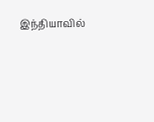இந்தியாவில்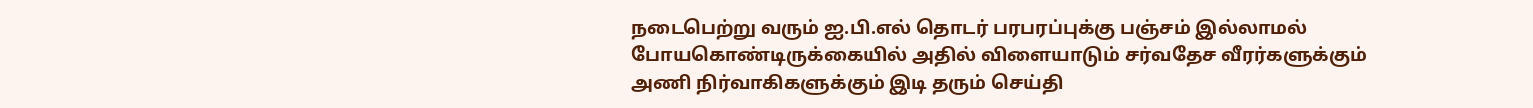நடைபெற்று வரும் ஐ.பி.எல் தொடர் பரபரப்புக்கு பஞ்சம் இல்லாமல் போயகொண்டிருக்கையில் அதில் விளையாடும் சர்வதேச வீரர்களுக்கும் அணி நிர்வாகிகளுக்கும் இடி தரும் செய்தி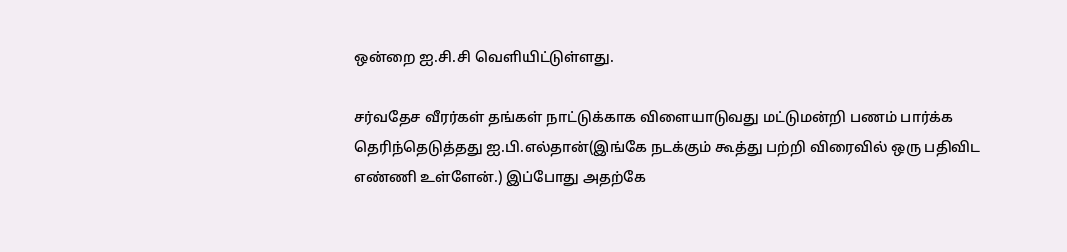ஒன்றை ஐ.சி.சி வெளியிட்டுள்ளது.

சர்வதேச வீரர்கள் தங்கள் நாட்டுக்காக விளையாடுவது மட்டுமன்றி பணம் பார்க்க தெரிந்தெடுத்தது ஐ.பி.எல்தான்(இங்கே நடக்கும் கூத்து பற்றி விரைவில் ஒரு பதிவிட எண்ணி உள்ளேன்.) இப்போது அதற்கே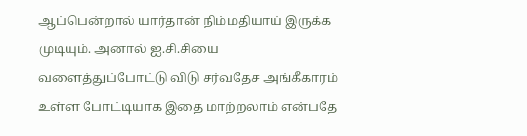ஆப்பென்றால் யார்தான் நிம்மதியாய் இருக்க முடியும். அனால் ஐ.சி.சியை வளைத்துப்போட்டு விடு சர்வதேச அங்கீகாரம் உள்ள போட்டியாக இதை மாற்றலாம் என்பதே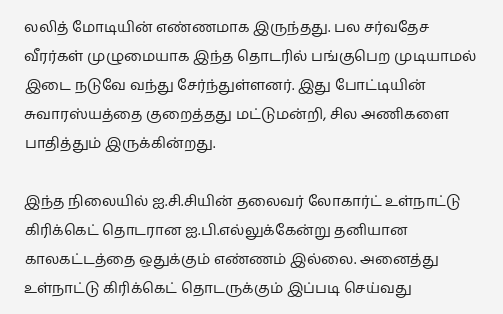லலித் மோடியின் எண்ணமாக இருந்தது. பல சர்வதேச வீரர்கள் முழுமையாக இந்த தொடரில் பங்குபெற முடியாமல் இடை நடுவே வந்து சேர்ந்துள்ளனர். இது போட்டியின் சுவாரஸ்யத்தை குறைத்தது மட்டுமன்றி, சில அணிகளை பாதித்தும் இருக்கின்றது.

இந்த நிலையில் ஐ.சி.சியின் தலைவர் லோகார்ட் உள்நாட்டு கிரிக்கெட் தொடரான ஐ.பி.எல்லுக்கேன்று தனியான காலகட்டத்தை ஒதுக்கும் எண்ணம் இல்லை. அனைத்து உள்நாட்டு கிரிக்கெட் தொடருக்கும் இப்படி செய்வது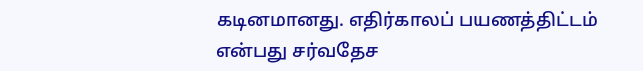கடினமானது. எதிர்காலப் பயணத்திட்டம் என்பது சர்வதேச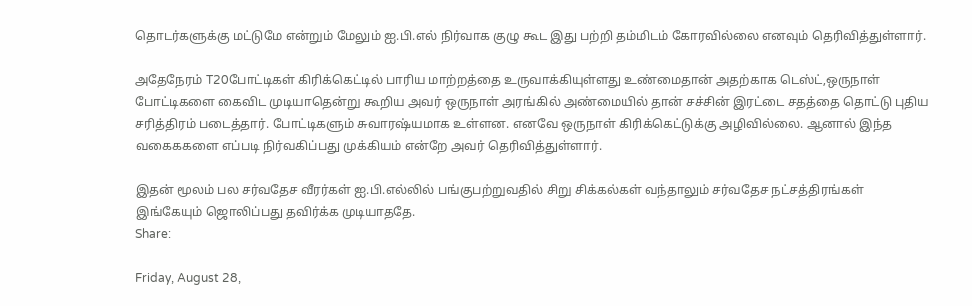தொடர்களுக்கு மட்டுமே என்றும் மேலும் ஐ.பி.எல் நிர்வாக குழு கூட இது பற்றி தம்மிடம் கோரவில்லை எனவும் தெரிவித்துள்ளார்.

அதேநேரம் T20போட்டிகள் கிரிக்கெட்டில் பாரிய மாற்றத்தை உருவாக்கியுள்ளது உண்மைதான் அதற்காக டெஸ்ட்,ஒருநாள் போட்டிகளை கைவிட முடியாதென்று கூறிய அவர் ஒருநாள் அரங்கில் அண்மையில் தான் சச்சின் இரட்டை சதத்தை தொட்டு புதிய சரித்திரம் படைத்தார். போட்டிகளும் சுவாரஷ்யமாக உள்ளன. எனவே ஒருநாள் கிரிக்கெட்டுக்கு அழிவில்லை. ஆனால் இந்த வகைககளை எப்படி நிர்வகிப்பது முக்கியம் என்றே அவர் தெரிவித்துள்ளார்.

இதன் மூலம் பல சர்வதேச வீரர்கள் ஐ.பி.எல்லில் பங்குபற்றுவதில் சிறு சிக்கல்கள் வந்தாலும் சர்வதேச நட்சத்திரங்கள் இங்கேயும் ஜொலிப்பது தவிர்க்க முடியாததே.
Share:

Friday, August 28,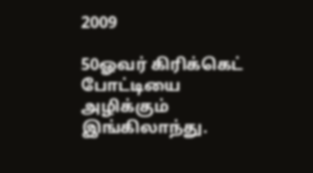2009

50ஓவர் கிரிக்கெட் போட்டியை அழிக்கும் இங்கிலாந்து.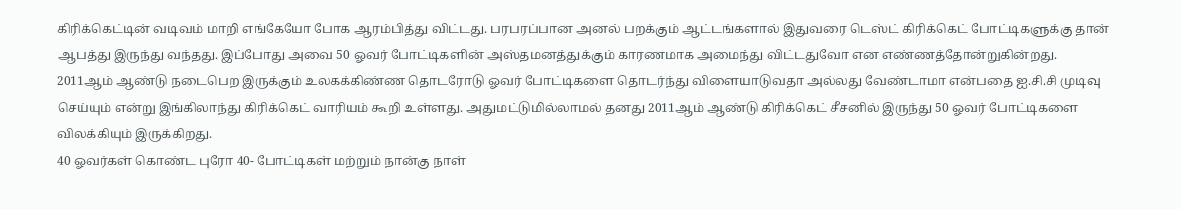கிரிக்கெட்டின் வடிவம் மாறி எங்கேயோ போக ஆரம்பித்து விட்டது. பரபரப்பான அனல் பறக்கும் ஆட்டங்களால் இதுவரை டெஸ்ட் கிரிக்கெட் போட்டிகளுக்கு தான் ஆபத்து இருந்து வந்தது. இப்போது அவை 50 ஓவர் போட்டிகளின் அஸ்தமனத்துக்கும் காரணமாக அமைந்து விட்டதுவோ என எண்ணத்தோன்றுகின்றது.
2011ஆம் ஆண்டு நடைபெற இருக்கும் உலகக்கிண்ண தொடரோடு ஓவர் போட்டிகளை தொடர்ந்து விளையாடுவதா அல்லது வேண்டாமா என்பதை ஐ.சி.சி முடிவு செய்யும் என்று இங்கிலாந்து கிரிக்கெட் வாரியம் கூறி உள்ளது. அதுமட்டுமில்லாமல் தனது 2011ஆம் ஆண்டு கிரிக்கெட் சீசனில் இருந்து 50 ஓவர் போட்டிகளை விலக்கியும் இருக்கிறது.
40 ஓவர்கள் கொண்ட புரோ 40- போட்டிகள் மற்றும் நான்கு நாள்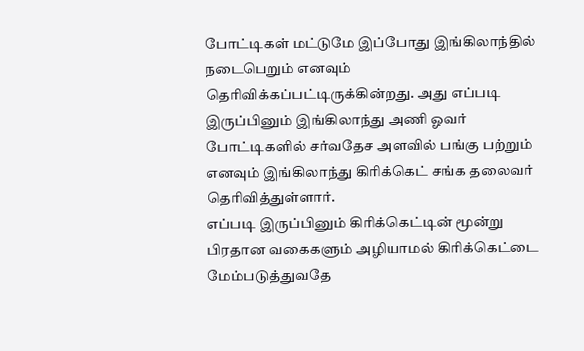போட்டிகள் மட்டுமே இப்போது இங்கிலாந்தில் நடைபெறும் எனவும் தெரிவிக்கப்பட்டிருக்கின்றது. அது எப்படி இருப்பினும் இங்கிலாந்து அணி ஓவர் போட்டிகளில் சர்வதேச அளவில் பங்கு பற்றும் எனவும் இங்கிலாந்து கிரிக்கெட் சங்க தலைவர் தெரிவித்துள்ளார்.
எப்படி இருப்பினும் கிரிக்கெட்டின் மூன்று பிரதான வகைகளும் அழியாமல் கிரிக்கெட்டை மேம்படுத்துவதே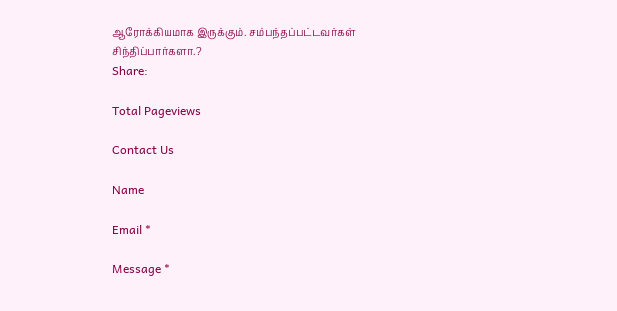ஆரோக்கியமாக இருக்கும். சம்பந்தப்பட்டவர்கள் சிந்திப்பார்களா.?
Share:

Total Pageviews

Contact Us

Name

Email *

Message *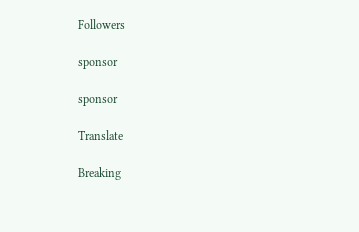Followers

sponsor

sponsor

Translate

Breaking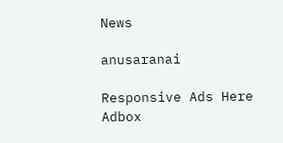News

anusaranai

Responsive Ads Here
Adbox